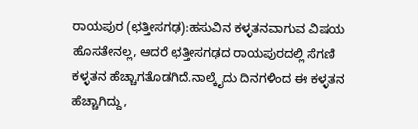ರಾಯಪುರ (ಛತ್ತೀಸಗಢ):ಹಸುವಿನ ಕಳ್ಳತನವಾಗುವ ವಿಷಯ ಹೊಸತೇನಲ್ಲ, ಆದರೆ ಛತ್ತೀಸಗಢದ ರಾಯಪುರದಲ್ಲಿ ಸೆಗಣಿ ಕಳ್ಳತನ ಹೆಚ್ಚಾಗತೊಡಗಿದೆ.ನಾಲ್ಕೈದು ದಿನಗಳಿಂದ ಈ ಕಳ್ಳತನ ಹೆಚ್ಚಾಗಿದ್ದು,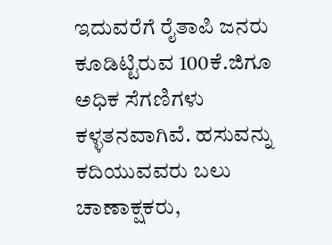ಇದುವರೆಗೆ ರೈತಾಪಿ ಜನರು ಕೂಡಿಟ್ಟಿರುವ 100ಕೆ.ಜಿಗೂ ಅಧಿಕ ಸೆಗಣಿಗಳು ಕಳ್ಳತನವಾಗಿವೆ. ಹಸುವನ್ನು ಕದಿಯುವವರು ಬಲು ಚಾಣಾಕ್ಷಕರು,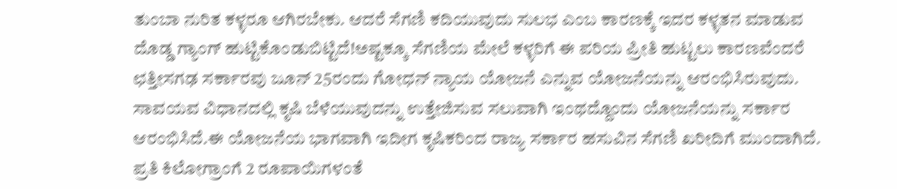ತುಂಬಾ ನುರಿತ ಕಳ್ಳರೂ ಆಗಿರಬೇಕು. ಆದರೆ ಸೆಗಣಿ ಕದಿಯುವುದು ಸುಲಭ ಎಂಬ ಕಾರಣಕ್ಕೆ ಇದರ ಕಳ್ಳತನ ಮಾಡುವ ದೊಡ್ಡ ಗ್ಯಾಂಗ್‌ ಹುಟ್ಟಿಕೊಂಡುಬಿಟ್ಟಿದೆ!ಅಷ್ಟಕ್ಕೂ ಸೆಗಣಿಯ ಮೇಲೆ ಕಳ್ಳರಿಗೆ ಈ ಪರಿಯ ಪ್ರೀತಿ ಹುಟ್ಟಲು ಕಾರಣವೆಂದರೆ ಛತ್ತೀಸಗಢ ಸರ್ಕಾರವು ಜೂನ್‌ 25ರಂದು ಗೋಧನ್‌ ನ್ಯಾಯ ಯೋಜನೆ ಎನ್ನುವ ಯೋಜನೆಯನ್ನು ಆರಂಭಿಸಿರುವುದು. ಸಾವಯವ ವಿಧಾನದಲ್ಲಿ ಕೃಷಿ ಬೆಳೆಯುವುದನ್ನು ಉತ್ತೇಜಿಸುವ ಸಲುವಾಗಿ ಇಂಥದ್ದೊಂದು ಯೋಜನೆಯನ್ನು ಸರ್ಕಾರ ಆರಂಭಿಸಿದೆ.ಈ ಯೋಜನೆಯ ಭಾಗವಾಗಿ ಇದೀಗ ಕೃಷಿಕರಿಂದ ರಾಜ್ಯ ಸರ್ಕಾರ ಹಸುವಿನ ಸೆಗಣಿ ಖರೀದಿಗೆ ಮುಂದಾಗಿದೆ. ಪ್ರತಿ ಕಿಲೋಗ್ರಾಂಗೆ 2 ರೂಪಾಯಿಗಳಂತೆ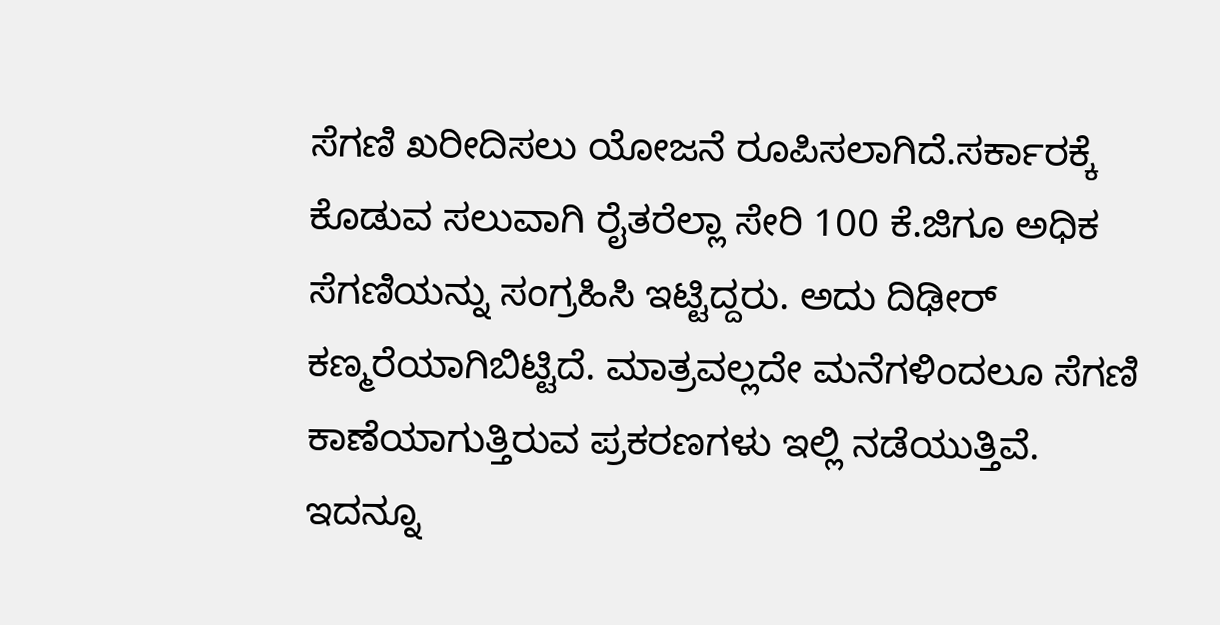ಸೆಗಣಿ ಖರೀದಿಸಲು ಯೋಜನೆ ರೂಪಿಸಲಾಗಿದೆ.ಸರ್ಕಾರಕ್ಕೆ ಕೊಡುವ ಸಲುವಾಗಿ ರೈತರೆಲ್ಲಾ ಸೇರಿ 100 ಕೆ.ಜಿಗೂ ಅಧಿಕ ಸೆಗಣಿಯನ್ನು ಸಂಗ್ರಹಿಸಿ ಇಟ್ಟಿದ್ದರು. ಅದು ದಿಢೀರ್‌ ಕಣ್ಮರೆಯಾಗಿಬಿಟ್ಟಿದೆ. ಮಾತ್ರವಲ್ಲದೇ ಮನೆಗಳಿಂದಲೂ ಸೆಗಣಿ ಕಾಣೆಯಾಗುತ್ತಿರುವ ಪ್ರಕರಣಗಳು ಇಲ್ಲಿ ನಡೆಯುತ್ತಿವೆ.
ಇದನ್ನೂ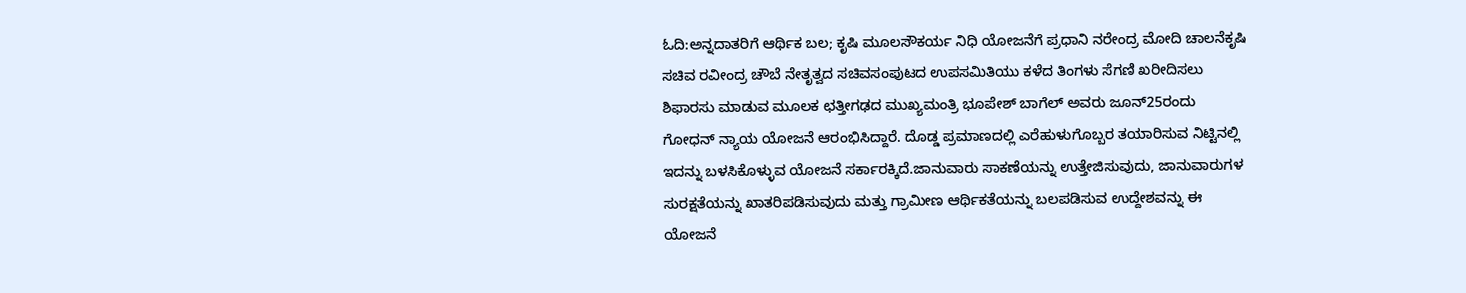ಓದಿ:ಅನ್ನದಾತರಿಗೆ ಆರ್ಥಿಕ ಬಲ; ಕೃಷಿ ಮೂಲಸೌಕರ್ಯ ನಿಧಿ ಯೋಜನೆಗೆ ಪ್ರಧಾನಿ ನರೇಂದ್ರ ಮೋದಿ ಚಾಲನೆಕೃಷಿ ಸಚಿವ ರವೀಂದ್ರ ಚೌಬೆ ನೇತೃತ್ವದ ಸಚಿವಸಂಪುಟದ ಉಪಸಮಿತಿಯು ಕಳೆದ ತಿಂಗಳು ಸೆಗಣಿ ಖರೀದಿಸಲು ಶಿಫಾರಸು ಮಾಡುವ ಮೂಲಕ ಛತ್ತೀಗಢದ ಮುಖ್ಯಮಂತ್ರಿ ಭೂಪೇಶ್ ಬಾಗೆಲ್ ಅವರು ಜೂನ್25ರಂದು ಗೋಧನ್‌ ನ್ಯಾಯ ಯೋಜನೆ ಆರಂಭಿಸಿದ್ದಾರೆ. ದೊಡ್ಡ ಪ್ರಮಾಣದಲ್ಲಿ ಎರೆಹುಳುಗೊಬ್ಬರ ತಯಾರಿಸುವ ನಿಟ್ಟಿನಲ್ಲಿ ಇದನ್ನು ಬಳಸಿಕೊಳ್ಳುವ ಯೋಜನೆ ಸರ್ಕಾರಕ್ಕಿದೆ.ಜಾನುವಾರು ಸಾಕಣೆಯನ್ನು ಉತ್ತೇಜಿಸುವುದು, ಜಾನುವಾರುಗಳ ಸುರಕ್ಷತೆಯನ್ನು ಖಾತರಿಪಡಿಸುವುದು ಮತ್ತು ಗ್ರಾಮೀಣ ಆರ್ಥಿಕತೆಯನ್ನು ಬಲಪಡಿಸುವ ಉದ್ದೇಶವನ್ನು ಈ ಯೋಜನೆ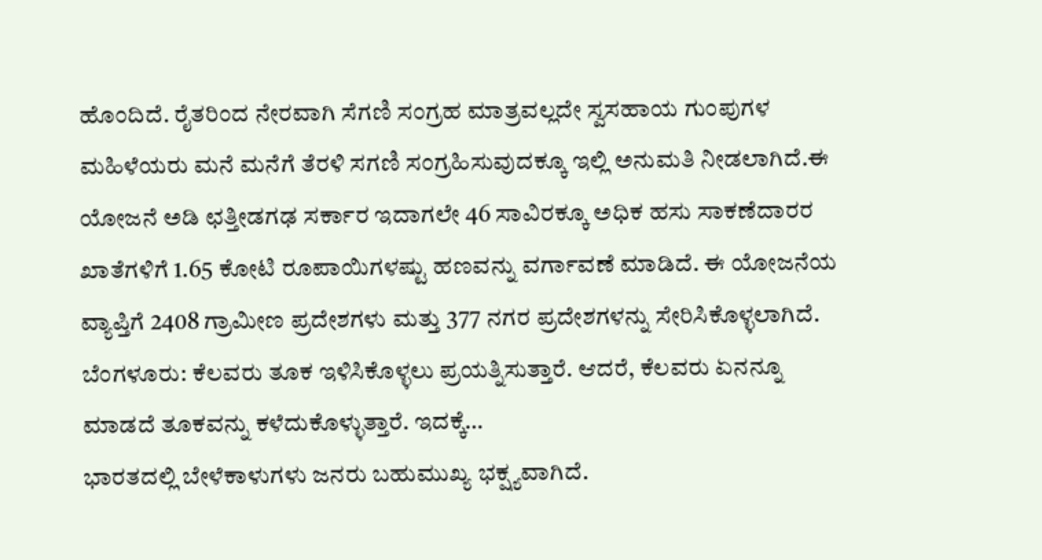ಹೊಂದಿದೆ. ರೈತರಿಂದ ನೇರವಾಗಿ ಸೆಗಣಿ ಸಂಗ್ರಹ ಮಾತ್ರವಲ್ಲದೇ ಸ್ವಸಹಾಯ ಗುಂಪುಗಳ ಮಹಿಳೆಯರು ಮನೆ ಮನೆಗೆ ತೆರಳಿ ಸಗಣಿ ಸಂಗ್ರಹಿಸುವುದಕ್ಕೂ ಇಲ್ಲಿ ಅನುಮತಿ ನೀಡಲಾಗಿದೆ.ಈ ಯೋಜನೆ ಅಡಿ ಛತ್ತೀಡಗಢ ಸರ್ಕಾರ ಇದಾಗಲೇ 46 ಸಾವಿರಕ್ಕೂ ಅಧಿಕ ಹಸು ಸಾಕಣೆದಾರರ ಖಾತೆಗಳಿಗೆ 1.65 ಕೋಟಿ ರೂಪಾಯಿಗಳಷ್ಟು ಹಣವನ್ನು ವರ್ಗಾವಣೆ ಮಾಡಿದೆ. ಈ ಯೋಜನೆಯ ವ್ಯಾಪ್ತಿಗೆ 2408 ಗ್ರಾಮೀಣ ಪ್ರದೇಶಗಳು ಮತ್ತು 377 ನಗರ ಪ್ರದೇಶಗಳನ್ನು ಸೇರಿಸಿಕೊಳ್ಳಲಾಗಿದೆ.
ಬೆಂಗಳೂರು: ಕೆಲವರು ತೂಕ ಇಳಿಸಿಕೊಳ್ಳಲು ಪ್ರಯತ್ನಿಸುತ್ತಾರೆ. ಆದರೆ, ಕೆಲವರು ಏನನ್ನೂ ಮಾಡದೆ ತೂಕವನ್ನು ಕಳೆದುಕೊಳ್ಳುತ್ತಾರೆ. ಇದಕ್ಕೆ…
ಭಾರತದಲ್ಲಿ ಬೇಳೆಕಾಳುಗಳು ಜನರು ಬಹುಮುಖ್ಯ ಭಕ್ಷ್ಯವಾಗಿದೆ.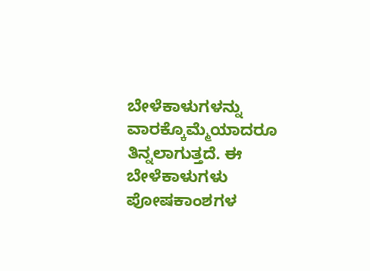ಬೇಳೆಕಾಳುಗಳನ್ನು ವಾರಕ್ಕೊಮ್ಮೆಯಾದರೂ ತಿನ್ನಲಾಗುತ್ತದೆ. ಈ ಬೇಳೆಕಾಳುಗಳು ಪೋಷಕಾಂಶಗಳ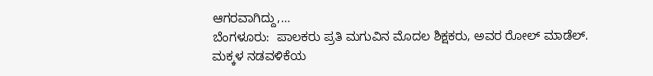ಆಗರವಾಗಿದ್ದು,…
ಬೆಂಗಳೂರು:  ಪಾಲಕರು ಪ್ರತಿ ಮಗುವಿನ ಮೊದಲ ಶಿಕ್ಷಕರು, ಅವರ ರೋಲ್ ಮಾಡೆಲ್. ಮಕ್ಕಳ ನಡವಳಿಕೆಯ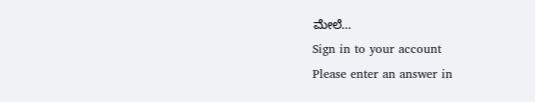ಮೇಲೆ…
Sign in to your account
Please enter an answer in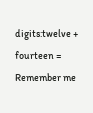digits:twelve + fourteen =
Remember me